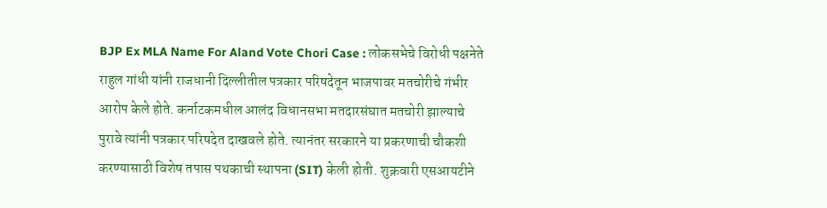BJP Ex MLA Name For Aland Vote Chori Case : लोकसभेचे विरोधी पक्षनेते राहुल गांधी यांनी राजधानी दिल्लीतील पत्रकार परिषदेतून भाजपावर मतचोरीचे गंभीर आरोप केले होते. कर्नाटकमधील आलंद विधानसभा मतदारसंघात मतचोरी झाल्याचे पुरावे त्यांनी पत्रकार परिषदेत दाखवले होते. त्यानंतर सरकारने या प्रकरणाची चौकशी करण्यासाठी विशेष तपास पथकाची स्थापना (SIT) केली होती. शुक्रवारी एसआयटीने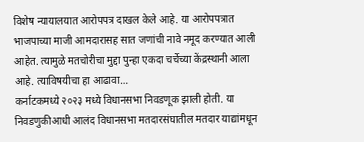विशेष न्यायालयात आरोपपत्र दाखल केले आहे. या आरोपपत्रात भाजपाच्या माजी आमदारासह सात जणांची नावे नमूद करण्यात आली आहेत. त्यामुळे मतचोरीचा मुद्दा पुन्हा एकदा चर्चेच्या केंद्रस्थानी आला आहे. त्याविषयीचा हा आढावा…
कर्नाटकमध्ये २०२३ मध्ये विधानसभा निवडणूक झाली होती. या निवडणुकीआधी आलंद विधानसभा मतदारसंघातील मतदार याद्यांमधून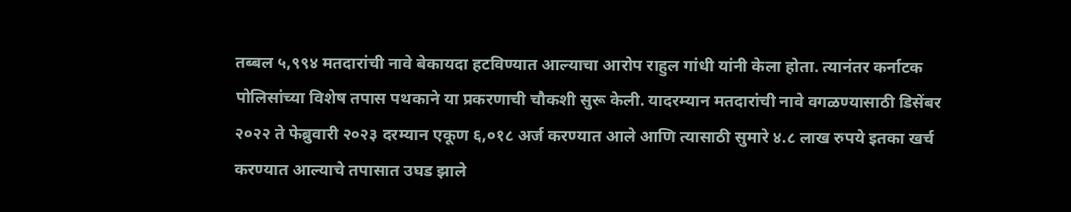तब्बल ५,९९४ मतदारांची नावे बेकायदा हटविण्यात आल्याचा आरोप राहुल गांधी यांनी केला होता. त्यानंतर कर्नाटक पोलिसांच्या विशेष तपास पथकाने या प्रकरणाची चौकशी सुरू केली. यादरम्यान मतदारांची नावे वगळण्यासाठी डिसेंबर २०२२ ते फेब्रुवारी २०२३ दरम्यान एकूण ६,०१८ अर्ज करण्यात आले आणि त्यासाठी सुमारे ४.८ लाख रुपये इतका खर्च करण्यात आल्याचे तपासात उघड झाले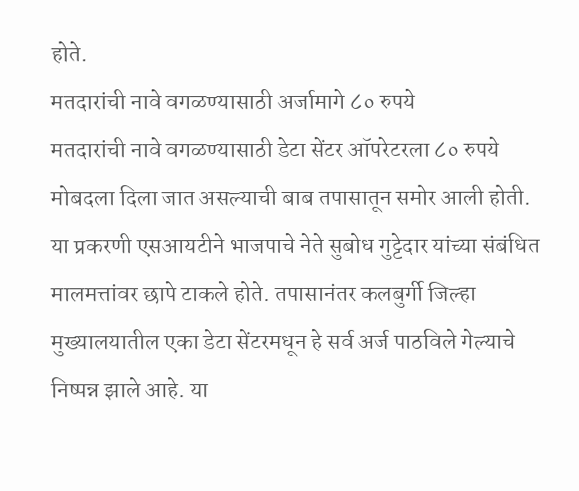होते.
मतदारांची नावे वगळण्यासाठी अर्जामागे ८० रुपये
मतदारांची नावे वगळण्यासाठी डेटा सेंटर ऑपरेटरला ८० रुपये मोबदला दिला जात असल्याची बाब तपासातून समोर आली होती. या प्रकरणी एसआयटीने भाजपाचे नेते सुबोध गुट्टेदार यांच्या संबंधित मालमत्तांवर छापे टाकले होते. तपासानंतर कलबुर्गी जिल्हा मुख्यालयातील एका डेटा सेंटरमधून हे सर्व अर्ज पाठविले गेल्याचे निष्पन्न झाले आहे. या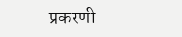प्रकरणी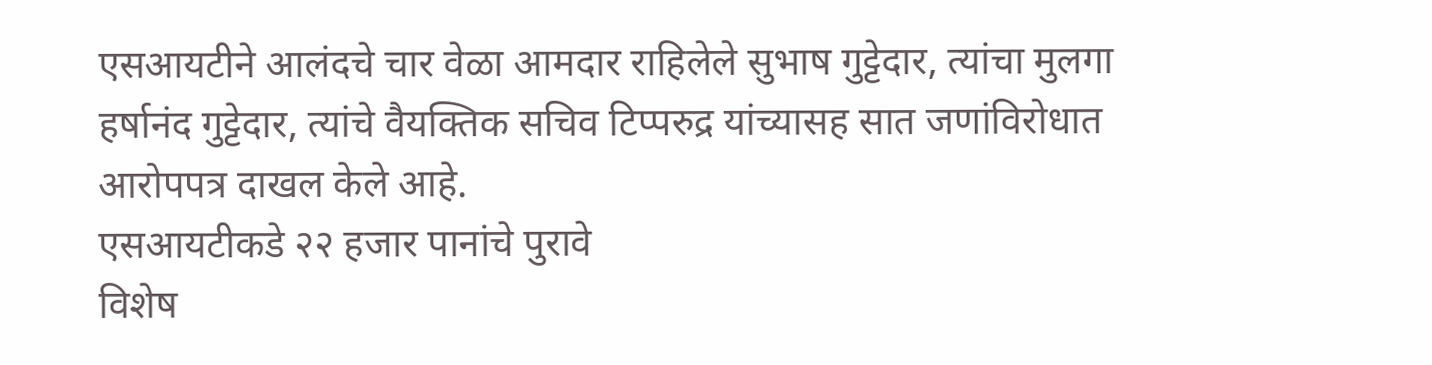एसआयटीने आलंदचे चार वेळा आमदार राहिलेले सुभाष गुट्टेदार, त्यांचा मुलगा हर्षानंद गुट्टेदार, त्यांचे वैयक्तिक सचिव टिप्परुद्र यांच्यासह सात जणांविरोधात आरोपपत्र दाखल केले आहे.
एसआयटीकडे २२ हजार पानांचे पुरावे
विशेष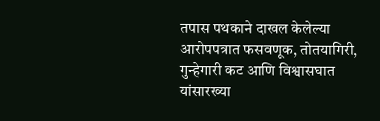तपास पथकाने दाखल केलेल्या आरोपपत्रात फसवणूक, तोतयागिरी, गुन्हेगारी कट आणि विश्वासघात यांसारख्या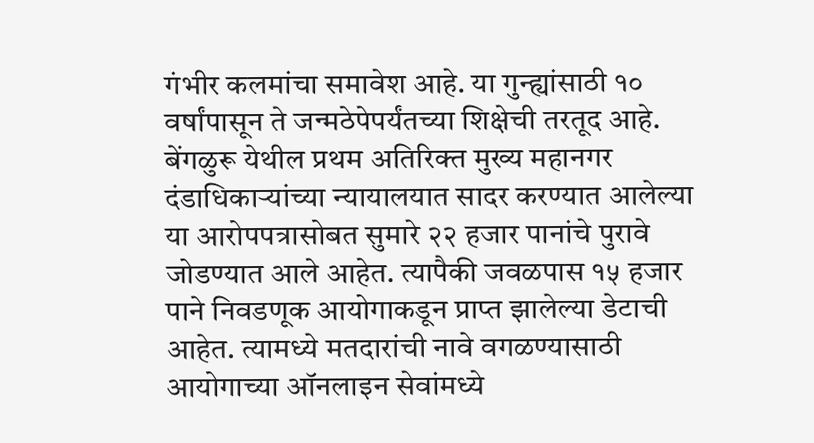गंभीर कलमांचा समावेश आहे. या गुन्ह्यांसाठी १० वर्षांपासून ते जन्मठेपेपर्यंतच्या शिक्षेची तरतूद आहे. बेंगळुरू येथील प्रथम अतिरिक्त मुख्य महानगर दंडाधिकाऱ्यांच्या न्यायालयात सादर करण्यात आलेल्या या आरोपपत्रासोबत सुमारे २२ हजार पानांचे पुरावे जोडण्यात आले आहेत. त्यापैकी जवळपास १५ हजार पाने निवडणूक आयोगाकडून प्राप्त झालेल्या डेटाची आहेत. त्यामध्ये मतदारांची नावे वगळण्यासाठी आयोगाच्या ऑनलाइन सेवांमध्ये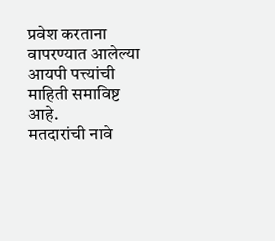प्रवेश करताना वापरण्यात आलेल्या आयपी पत्त्यांची माहिती समाविष्ट आहे.
मतदारांची नावे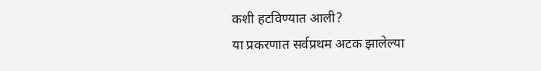कशी हटविण्यात आली?
या प्रकरणात सर्वप्रथम अटक झालेल्या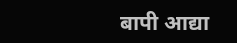बापी आद्या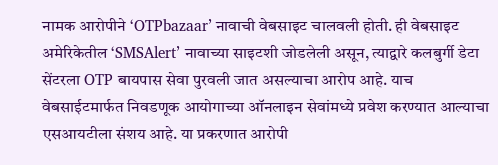नामक आरोपीने ‘OTPbazaar’ नावाची वेबसाइट चालवली होती. ही वेबसाइट अमेरिकेतील ‘SMSAlert’ नावाच्या साइटशी जोडलेली असून, त्याद्वारे कलबुर्गी डेटा सेंटरला OTP बायपास सेवा पुरवली जात असल्याचा आरोप आहे. याच वेबसाईटमार्फत निवडणूक आयोगाच्या ऑनलाइन सेवांमध्ये प्रवेश करण्यात आल्याचा एसआयटीला संशय आहे. या प्रकरणात आरोपी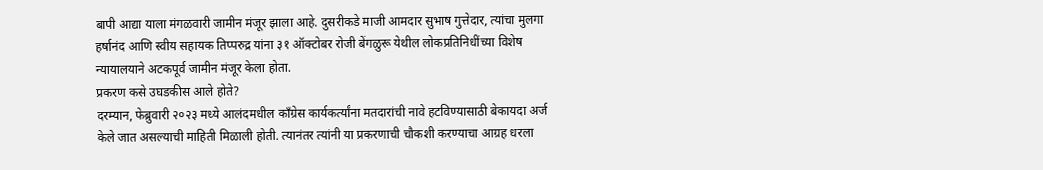बापी आद्या याला मंगळवारी जामीन मंजूर झाला आहे. दुसरीकडे माजी आमदार सुभाष गुत्तेदार, त्यांचा मुलगा हर्षानंद आणि स्वीय सहायक तिप्परुद्र यांना ३१ ऑक्टोबर रोजी बेंगळुरू येथील लोकप्रतिनिधींच्या विशेष न्यायालयाने अटकपूर्व जामीन मंजूर केला होता.
प्रकरण कसे उघडकीस आले होते?
दरम्यान, फेब्रुवारी २०२३ मध्ये आलंदमधील काँग्रेस कार्यकर्त्यांना मतदारांची नावे हटविण्यासाठी बेकायदा अर्ज केले जात असल्याची माहिती मिळाली होती. त्यानंतर त्यांनी या प्रकरणाची चौकशी करण्याचा आग्रह धरला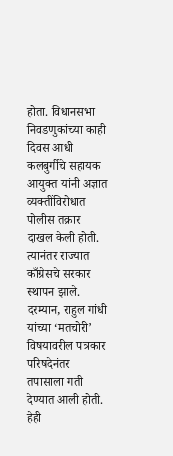होता. विधानसभा निवडणुकांच्या काही दिवस आधी कलबुर्गीचे सहायक आयुक्त यांनी अज्ञात व्यक्तींविरोधात पोलीस तक्रार दाखल केली होती. त्यानंतर राज्यात काँग्रेसचे सरकार स्थापन झाले. दरम्यान, राहुल गांधी यांच्या ‘मतचोरी’ विषयावरील पत्रकार परिषदेनंतर तपासाला गती देण्यात आली होती.
हेही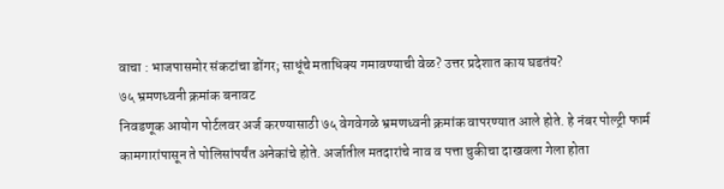वाचा : भाजपासमोर संकटांचा डोंगर; साधूंचे मताधिक्य गमावण्याची वेळ? उत्तर प्रदेशात काय घडतंय?
७५ भ्रमणध्वनी क्रमांक बनावट
निवडणूक आयोग पोर्टलवर अर्ज करण्यासाठी ७५ वेगवेगळे भ्रमणध्वनी क्रमांक वापरण्यात आले होते. हे नंबर पोल्ट्री फार्म कामगारांपासून ते पोलिसांपर्यंत अनेकांचे होते. अर्जातील मतदारांचे नाव व पत्ता चुकीचा दाखवला गेला होता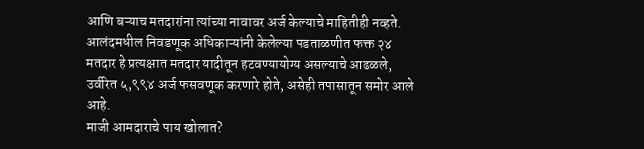आणि बऱ्याच मतदारांना त्यांच्या नावावर अर्ज केल्याचे माहितीही नव्हते. आलंदमधील निवडणूक अधिकाऱ्यांनी केलेल्या पडताळणीत फक्त २४ मतदार हे प्रत्यक्षात मतदार यादीतून हटवण्यायोग्य असल्याचे आढळले, उर्वरित ५,९९४ अर्ज फसवणूक करणारे होते, असेही तपासातून समोर आले आहे.
माजी आमदाराचे पाय खोलात?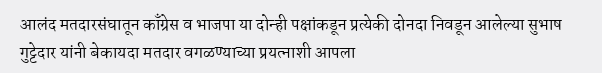आलंद मतदारसंघातून काँग्रेस व भाजपा या दोन्ही पक्षांकडून प्रत्येकी दोनदा निवडून आलेल्या सुभाष गुट्टेदार यांनी बेकायदा मतदार वगळण्याच्या प्रयत्नाशी आपला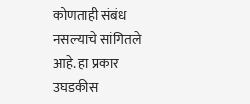कोणताही संबंध नसल्याचे सांगितले आहे. हा प्रकार उघडकीस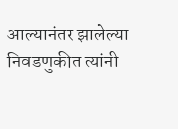आल्यानंतर झालेल्या निवडणुकीत त्यांनी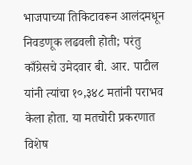भाजपाच्या तिकिटावरून आलंदमधून निवडणूक लढवली होती; परंतु काँग्रेसचे उमेदवार बी. आर. पाटील यांनी त्यांचा १०,३४८ मतांनी पराभव केला होता. या मतचोरी प्रकरणात विशेष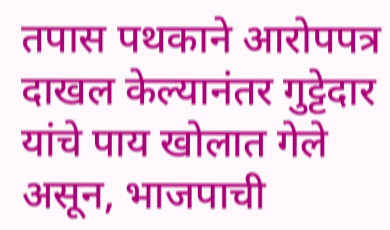तपास पथकाने आरोपपत्र दाखल केल्यानंतर गुट्टेदार यांचे पाय खोलात गेले असून, भाजपाची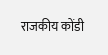राजकीय कोंडी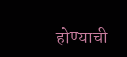होण्याची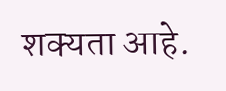शक्यता आहे.